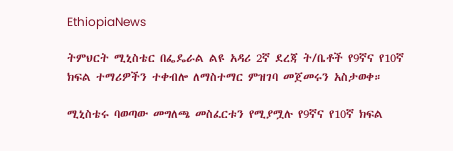EthiopiaNews

ትምህርት ሚኒስቴር በፌዴራል ልዩ አዳሪ 2ኛ ደረጃ ት/ቤቶች የ9ኛና የ10ኛ ክፍል ተማሪዎችን ተቀብሎ ለማስተማር ምዝገባ መጀመሩን አስታወቀ።

ሚኒስቴሩ ባወጣው መግለጫ መስፈርቱን የሚያሟሉ የ9ኛና የ10ኛ ክፍል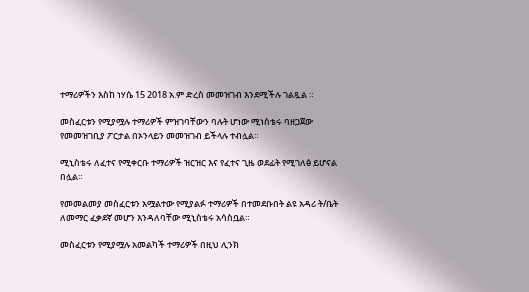ተማሪዎችን እስከ ነሃሴ 15 2018 አ.ም ድረስ መመዝገብ እንደሚችሉ ገልጿል ።

መስፈርቱን የሚያሟሉ ተማሪዎች ምዝገባቸውን ባሉት ሆነው ሚነስቴሩ ባዘጋጀው የመመዝገቢያ ፖርታል በኦንላይን መመዝገብ ይችላሉ ተብሏል።

ሚኒስቴሩ ለፈተና የሚቀርቡ ተማሪዎች ዝርዝር እና የፈተና ጊዜ ወደፊት የሚገለፅ ይሆናል በሏል።

የመመልመያ መስፈርቱን አሟልተው የሚያልፉ ተማሪዎች በተመደቡበት ልዩ አዳሪ ት/ቤት ለመማር ፈቃደኛ መሆን እንዳለባቸው ሚኒስቴሩ አሳስቧል።

መስፈርቱን የሚያሟሉ አመልካች ተማሪዎች በዚህ ሊንክ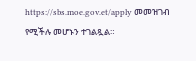https://sbs.moe.gov.et/apply መመዝገብ የሚችሉ መሆኑን ተገልጿል።